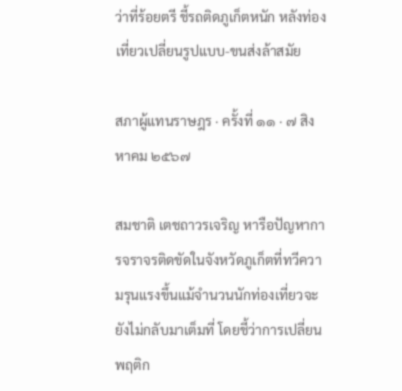ว่าที่ร้อยตรี ชี้รถติดภูเก็ตหนัก หลังท่องเที่ยวเปลี่ยนรูปแบบ-ขนส่งล้าสมัย

สภาผู้แทนราษฎร · ครั้งที่ ๑๑ · ๗ สิงหาคม ๒๕๖๗

สมชาติ เตชถาวรเจริญ หารือปัญหาการจราจรติดขัดในจังหวัดภูเก็ตที่ทวีความรุนแรงขึ้นแม้จำนวนนักท่องเที่ยวจะยังไม่กลับมาเต็มที่ โดยชี้ว่าการเปลี่ยนพฤติก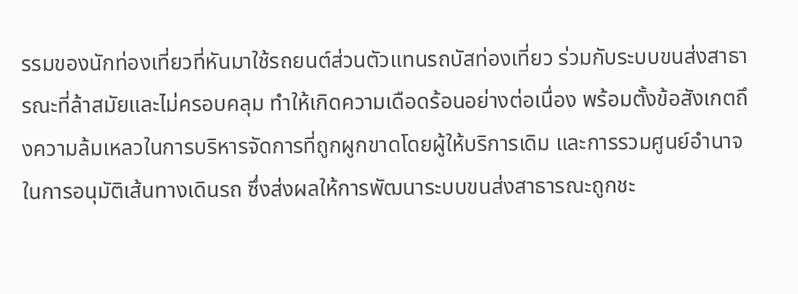รรมของนักท่องเที่ยวที่หันมาใช้รถยนต์ส่วนตัวแทนรถบัสท่องเที่ยว ร่วมกับระบบขนส่งสาธารณะที่ล้าสมัยและไม่ครอบคลุม ทำให้เกิดความเดือดร้อนอย่างต่อเนื่อง พร้อมตั้งข้อสังเกตถึงความล้มเหลวในการบริหารจัดการที่ถูกผูกขาดโดยผู้ให้บริการเดิม และการรวมศูนย์อำนาจในการอนุมัติเส้นทางเดินรถ ซึ่งส่งผลให้การพัฒนาระบบขนส่งสาธารณะถูกชะ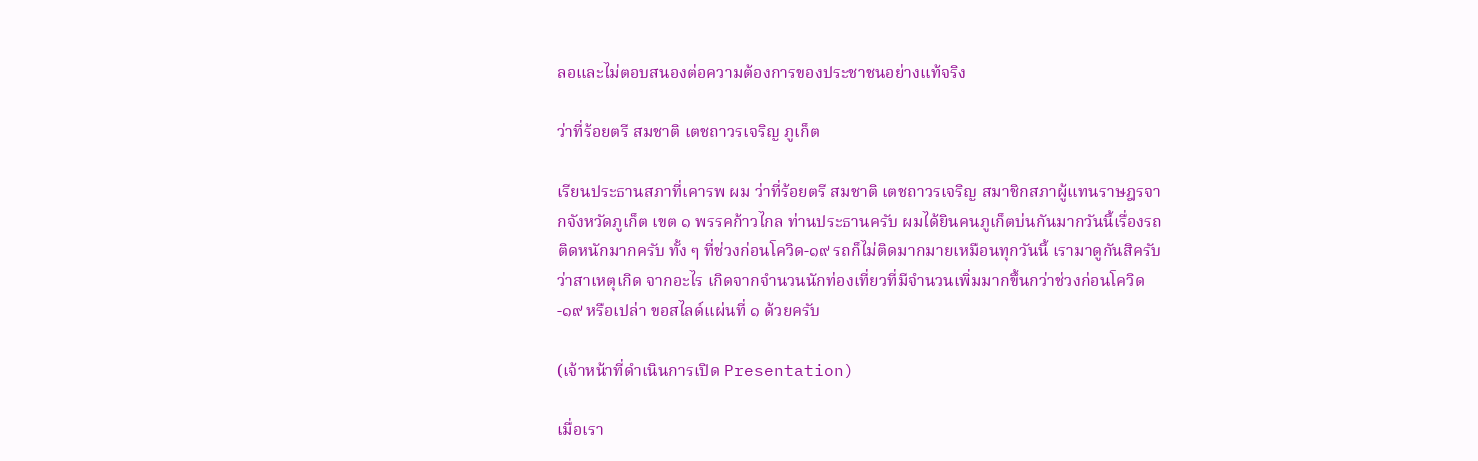ลอและไม่ตอบสนองต่อความต้องการของประชาชนอย่างแท้จริง

ว่าที่ร้อยตรี สมชาติ เตชถาวรเจริญ ภูเก็ต

เรียนประธานสภาที่เคารพ ผม ว่าที่ร้อยตรี สมชาติ เตชถาวรเจริญ สมาชิกสภาผู้แทนราษฎรจากจังหวัดภูเก็ต เขต ๑ พรรคก้าวไกล ท่านประธานครับ ผมได้ยินคนภูเก็ตบ่นกันมากวันนี้เรื่องรถติดหนักมากครับ ทั้ง ๆ ที่ช่วงก่อนโควิด-๑๙ รถก็ไม่ติดมากมายเหมือนทุกวันนี้ เรามาดูกันสิครับว่าสาเหตุเกิด จากอะไร เกิดจากจำนวนนักท่องเที่ยวที่มีจำนวนเพิ่มมากขึ้นกว่าช่วงก่อนโควิด-๑๙ หรือเปล่า ขอสไลด์แผ่นที่ ๑ ด้วยครับ

(เจ้าหน้าที่ดำเนินการเปิด Presentation)

เมื่อเรา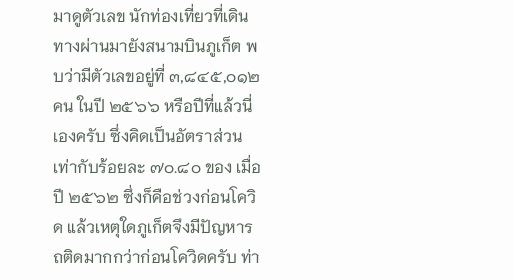มาดูตัวเลข นักท่องเที่ยวที่เดินทางผ่านมายังสนามบินภูเก็ต พบว่ามีตัวเลขอยู่ที่ ๓,๘๔๕,๐๑๒ คน ในปี ๒๕๖๖ หรือปีที่แล้วนี่เองครับ ซึ่งคิดเป็นอัตราส่วนเท่ากับร้อยละ ๗๐.๘๐ ของ เมื่อปี ๒๕๖๒ ซึ่งก็คือช่วงก่อนโควิด แล้วเหตุใดภูเก็ตจึงมีปัญหารถติดมากกว่าก่อนโควิดครับ ท่า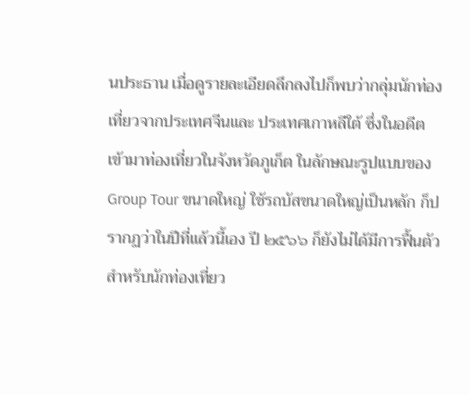นประธาน เมื่อดูรายละเอียดลึกลงไปก็พบว่ากลุ่มนักท่องเที่ยวจากประเทศจีนและ ประเทศเกาหลีใต้ ซึ่งในอดีตเข้ามาท่องเที่ยวในจังหวัดภูเก็ต ในลักษณะรูปแบบของ Group Tour ขนาดใหญ่ ใช้รถบัสขนาดใหญ่เป็นหลัก ก็ปรากฏว่าในปีที่แล้วนี้เอง ปี ๒๕๖๖ ก็ยังไม่ได้มีการฟื้นตัวสำหรับนักท่องเที่ยว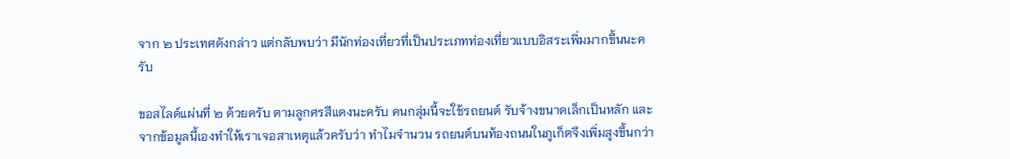จาก ๒ ประเทศดังกล่าว แต่กลับพบว่า มีนักท่องเที่ยวที่เป็นประเภทท่องเที่ยวแบบอิสระเพิ่มมากขึ้นนะครับ

ขอสไลด์แผ่นที่ ๒ ด้วยครับ ตามลูกศรสีแดงนะครับ คนกลุ่มนี้จะใช้รถยนต์ รับจ้างขนาดเล็กเป็นหลัก และจากข้อมูลนี้เองทำให้เราเจอสาเหตุแล้วครับว่า ทำไมจำนวน รถยนต์บนท้องถนนในภูเก็ตจึงเพิ่มสูงขึ้นกว่า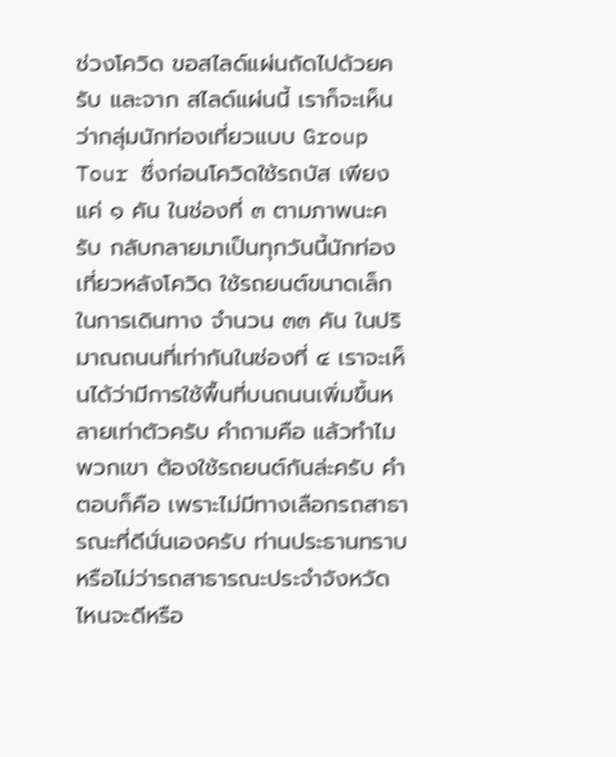ช่วงโควิด ขอสไลด์แผ่นถัดไปด้วยครับ และจาก สไลด์แผ่นนี้ เราก็จะเห็นว่ากลุ่มนักท่องเที่ยวแบบ Group Tour ซึ่งก่อนโควิดใช้รถบัส เพียงแค่ ๑ คัน ในช่องที่ ๓ ตามภาพนะครับ กลับกลายมาเป็นทุกวันนี้นักท่องเที่ยวหลังโควิด ใช้รถยนต์ขนาดเล็กในการเดินทาง จำนวน ๓๓ คัน ในปริมาณถนนที่เท่ากันในช่องที่ ๔ เราจะเห็นได้ว่ามีการใช้พื้นที่บนถนนเพิ่มขึ้นหลายเท่าตัวครับ คำถามคือ แล้วทำไมพวกเขา ต้องใช้รถยนต์กันล่ะครับ คำตอบก็คือ เพราะไม่มีทางเลือกรถสาธารณะที่ดีนั่นเองครับ ท่านประธานทราบหรือไม่ว่ารถสาธารณะประจำจังหวัดไหนจะดีหรือ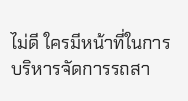ไม่ดี ใครมีหน้าที่ในการ บริหารจัดการรถสา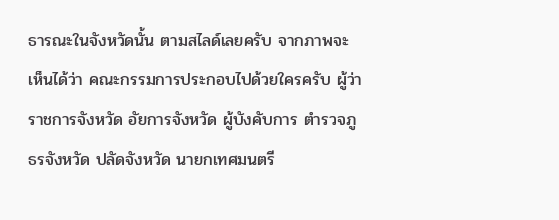ธารณะในจังหวัดนั้น ตามสไลด์เลยครับ จากภาพจะเห็นได้ว่า คณะกรรมการประกอบไปด้วยใครครับ ผู้ว่าราชการจังหวัด อัยการจังหวัด ผู้บังคับการ ตำรวจภูธรจังหวัด ปลัดจังหวัด นายกเทศมนตรี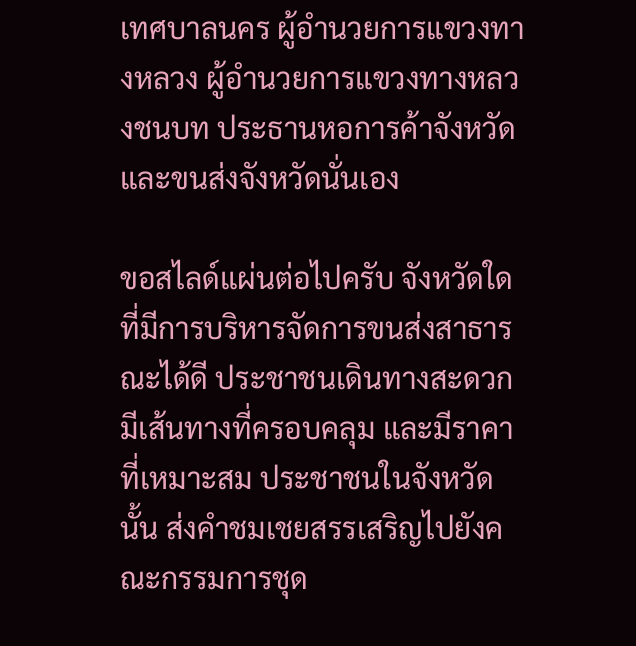เทศบาลนคร ผู้อำนวยการแขวงทางหลวง ผู้อำนวยการแขวงทางหลวงชนบท ประธานหอการค้าจังหวัด และขนส่งจังหวัดนั่นเอง

ขอสไลด์แผ่นต่อไปครับ จังหวัดใดที่มีการบริหารจัดการขนส่งสาธารณะได้ดี ประชาชนเดินทางสะดวก มีเส้นทางที่ครอบคลุม และมีราคาที่เหมาะสม ประชาชนในจังหวัดนั้น ส่งคำชมเชยสรรเสริญไปยังคณะกรรมการชุด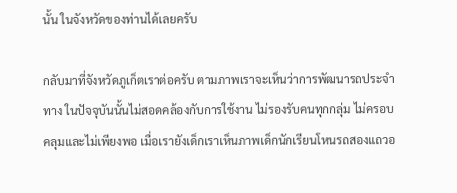นั้น ในจังหวัดของท่านได้เลยครับ

กลับมาที่จังหวัดภูเก็ตเราต่อครับ ตามภาพเราจะเห็นว่าการพัฒนารถประจำทาง ในปัจจุบันนั้นไม่สอดคล้องกับการใช้งาน ไม่รองรับคนทุกกลุ่ม ไม่ครอบคลุมและไม่เพียงพอ เมื่อเรายังเด็กเราเห็นภาพเด็กนักเรียนโหนรถสองแถวอ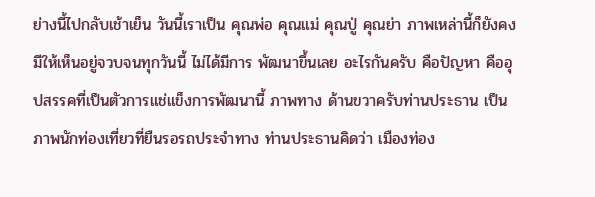ย่างนี้ไปกลับเช้าเย็น วันนี้เราเป็น คุณพ่อ คุณแม่ คุณปู่ คุณย่า ภาพเหล่านี้ก็ยังคงมีให้เห็นอยู่จวบจนทุกวันนี้ ไม่ได้มีการ พัฒนาขึ้นเลย อะไรกันครับ คือปัญหา คืออุปสรรคที่เป็นตัวการแช่แข็งการพัฒนานี้ ภาพทาง ด้านขวาครับท่านประธาน เป็นภาพนักท่องเที่ยวที่ยืนรอรถประจำทาง ท่านประธานคิดว่า เมืองท่อง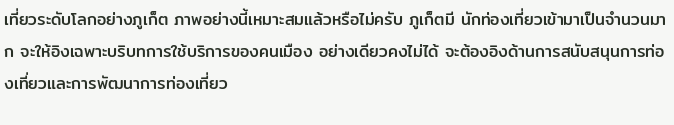เที่ยวระดับโลกอย่างภูเก็ต ภาพอย่างนี้เหมาะสมแล้วหรือไม่ครับ ภูเก็ตมี นักท่องเที่ยวเข้ามาเป็นจำนวนมาก จะให้อิงเฉพาะบริบทการใช้บริการของคนเมือง อย่างเดียวคงไม่ได้ จะต้องอิงด้านการสนับสนุนการท่องเที่ยวและการพัฒนาการท่องเที่ยว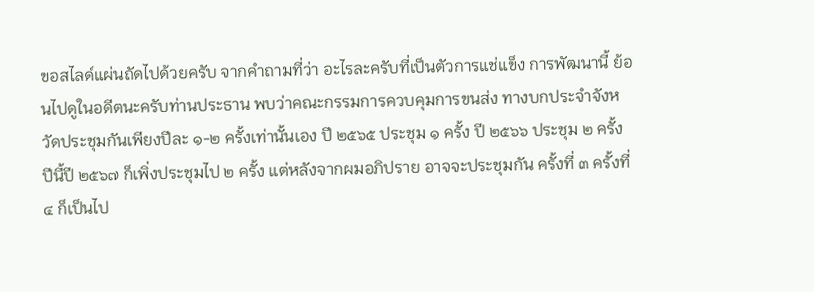ขอสไลด์แผ่นถัดไปด้วยครับ จากคำถามที่ว่า อะไรละครับที่เป็นตัวการแช่แข็ง การพัฒนานี้ ย้อนไปดูในอดีตนะครับท่านประธาน พบว่าคณะกรรมการควบคุมการขนส่ง ทางบกประจำจังหวัดประชุมกันเพียงปีละ ๑-๒ ครั้งเท่านั้นเอง ปี ๒๕๖๕ ประชุม ๑ ครั้ง ปี ๒๕๖๖ ประชุม ๒ ครั้ง ปีนี้ปี ๒๕๖๗ ก็เพิ่งประชุมไป ๒ ครั้ง แต่หลังจากผมอภิปราย อาจจะประชุมกัน ครั้งที่ ๓ ครั้งที่ ๔ ก็เป็นไป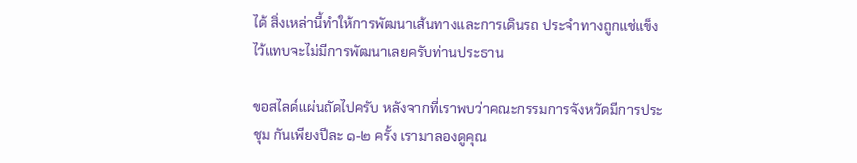ได้ สิ่งเหล่านี้ทำให้การพัฒนาเส้นทางและการเดินรถ ประจำทางถูกแช่แข็งไว้แทบจะไม่มีการพัฒนาเลยครับท่านประธาน

ขอสไลด์แผ่นถัดไปครับ หลังจากที่เราพบว่าคณะกรรมการจังหวัดมีการประชุม กันเพียงปีละ ๑-๒ ครั้ง เรามาลองดูคุณ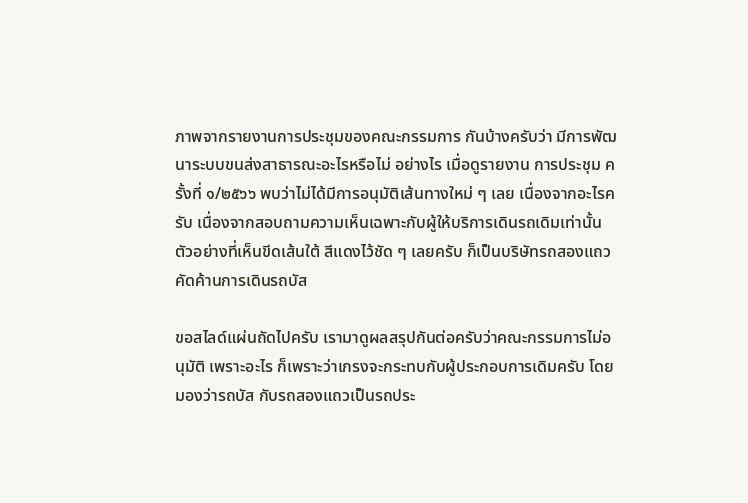ภาพจากรายงานการประชุมของคณะกรรมการ กันบ้างครับว่า มีการพัฒนาระบบขนส่งสาธารณะอะไรหรือไม่ อย่างไร เมื่อดูรายงาน การประชุม ครั้งที่ ๑/๒๕๖๖ พบว่าไม่ได้มีการอนุมัติเส้นทางใหม่ ๆ เลย เนื่องจากอะไรครับ เนื่องจากสอบถามความเห็นเฉพาะกับผู้ให้บริการเดินรถเดิมเท่านั้น ตัวอย่างที่เห็นขีดเส้นใต้ สีแดงไว้ชัด ๆ เลยครับ ก็เป็นบริษัทรถสองแถวคัดค้านการเดินรถบัส

ขอสไลด์แผ่นถัดไปครับ เรามาดูผลสรุปกันต่อครับว่าคณะกรรมการไม่อนุมัติ เพราะอะไร ก็เพราะว่าเกรงจะกระทบกับผู้ประกอบการเดิมครับ โดยมองว่ารถบัส กับรถสองแถวเป็นรถประ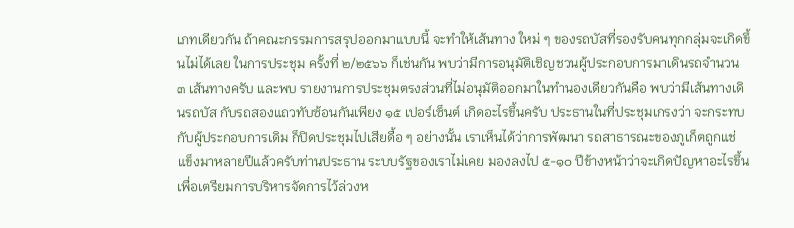เภทเดียวกัน ถ้าคณะกรรมการสรุปออกมาแบบนี้ จะทำให้เส้นทาง ใหม่ ๆ ของรถบัสที่รองรับคนทุกกลุ่มจะเกิดขึ้นไม่ได้เลย ในการประชุม ครั้งที่ ๒/๒๕๖๖ ก็เช่นกัน พบว่ามีการอนุมัติเชิญชวนผู้ประกอบการมาเดินรถจำนวน ๓ เส้นทางครับ และพบ รายงานการประชุมตรงส่วนที่ไม่อนุมัติออกมาในทำนองเดียวกันคือ พบว่ามีเส้นทางเดินรถบัส กับรถสองแถวทับซ้อนกันเพียง ๑๕ เปอร์เซ็นต์ เกิดอะไรขึ้นครับ ประธานในที่ประชุมเกรงว่า จะกระทบกับผู้ประกอบการเดิม ก็ปิดประชุมไปเสียดื้อ ๆ อย่างนั้น เราเห็นได้ว่าการพัฒนา รถสาธารณะของภูเก็ตถูกแช่แข็งมาหลายปีแล้วครับท่านประธาน ระบบรัฐของเราไม่เคย มองลงไป ๕-๑๐ ปีข้างหน้าว่าจะเกิดปัญหาอะไรขึ้น เพื่อเตรียมการบริหารจัดการไว้ล่วงห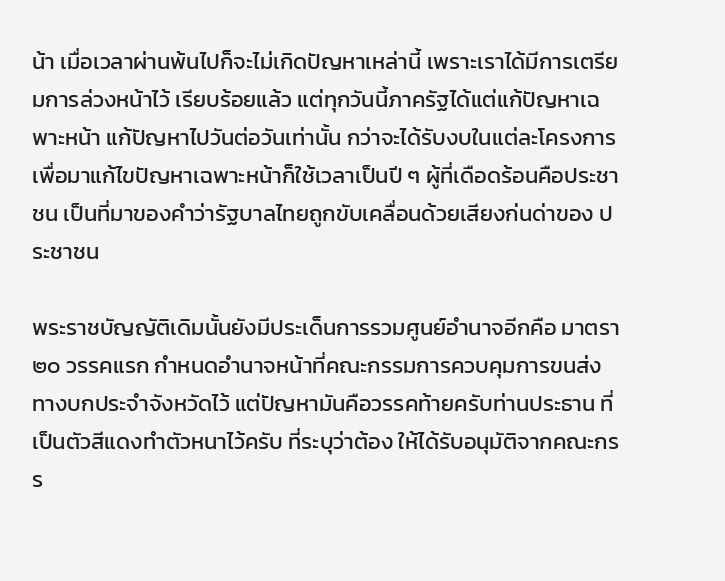น้า เมื่อเวลาผ่านพ้นไปก็จะไม่เกิดปัญหาเหล่านี้ เพราะเราได้มีการเตรียมการล่วงหน้าไว้ เรียบร้อยแล้ว แต่ทุกวันนี้ภาครัฐได้แต่แก้ปัญหาเฉพาะหน้า แก้ปัญหาไปวันต่อวันเท่านั้น กว่าจะได้รับงบในแต่ละโครงการเพื่อมาแก้ไขปัญหาเฉพาะหน้าก็ใช้เวลาเป็นปี ๆ ผู้ที่เดือดร้อนคือประชาชน เป็นที่มาของคำว่ารัฐบาลไทยถูกขับเคลื่อนด้วยเสียงก่นด่าของ ประชาชน

พระราชบัญญัติเดิมนั้นยังมีประเด็นการรวมศูนย์อำนาจอีกคือ มาตรา ๒๐ วรรคแรก กำหนดอำนาจหน้าที่คณะกรรมการควบคุมการขนส่งทางบกประจำจังหวัดไว้ แต่ปัญหามันคือวรรคท้ายครับท่านประธาน ที่เป็นตัวสีแดงทำตัวหนาไว้ครับ ที่ระบุว่าต้อง ให้ได้รับอนุมัติจากคณะกรร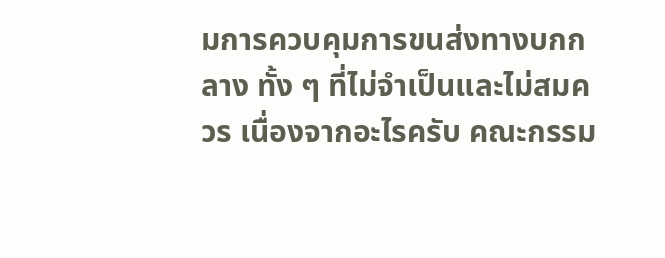มการควบคุมการขนส่งทางบกกลาง ทั้ง ๆ ที่ไม่จำเป็นและไม่สมควร เนื่องจากอะไรครับ คณะกรรม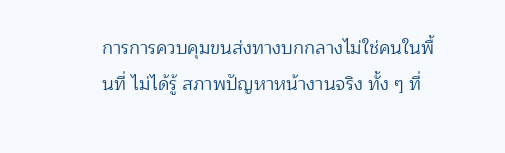การการควบคุมขนส่งทางบกกลางไม่ใช่คนในพื้นที่ ไม่ได้รู้ สภาพปัญหาหน้างานจริง ทั้ง ๆ ที่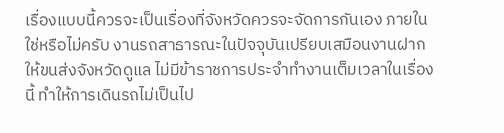เรื่องแบบนี้ควรจะเป็นเรื่องที่จังหวัดควรจะจัดการกันเอง ภายในใช่หรือไม่ครับ งานรถสาธารณะในปัจจุบันเปรียบเสมือนงานฝากให้ขนส่งจังหวัดดูแล ไม่มีข้าราชการประจำทำงานเต็มเวลาในเรื่องนี้ ทำให้การเดินรถไม่เป็นไป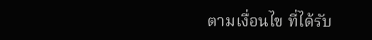ตามเงื่อนไข ที่ได้รับ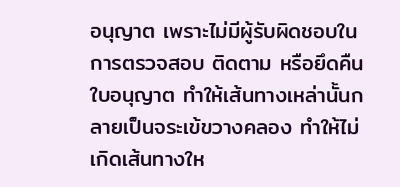อนุญาต เพราะไม่มีผู้รับผิดชอบในการตรวจสอบ ติดตาม หรือยึดคืนใบอนุญาต ทำให้เส้นทางเหล่านั้นกลายเป็นจระเข้ขวางคลอง ทำให้ไม่เกิดเส้นทางให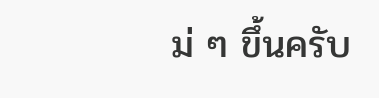ม่ ๆ ขึ้นครับ